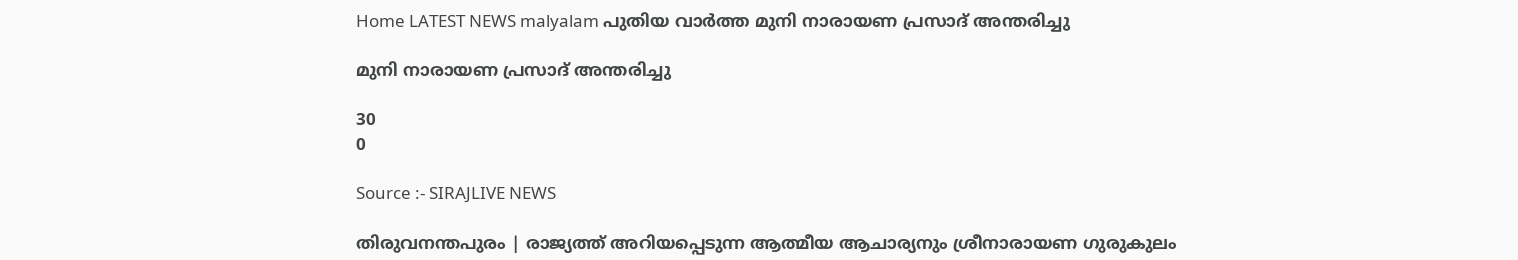Home LATEST NEWS malyalam പുതിയ വാർത്ത മുനി നാരായണ പ്രസാദ് അന്തരിച്ചു

മുനി നാരായണ പ്രസാദ് അന്തരിച്ചു

30
0

Source :- SIRAJLIVE NEWS

തിരുവനന്തപുരം | രാജ്യത്ത് അറിയപ്പെടുന്ന ആത്മീയ ആചാര്യനും ശ്രീനാരായണ ഗുരുകുലം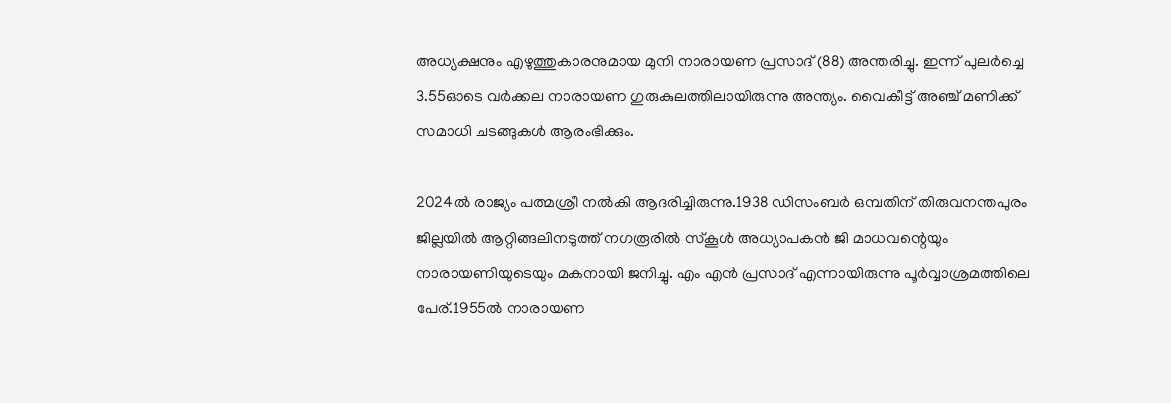അധ്യക്ഷനും എഴുത്തുകാരനുമായ മുനി നാരായണ പ്രസാദ് (88) അന്തരിച്ചു. ഇന്ന് പുലര്‍ച്ചെ 3.55ഓടെ വര്‍ക്കല നാരായണ ഗുരുകുലത്തിലായിരുന്നു അന്ത്യം. വൈകീട്ട് അഞ്ച് മണിക്ക് സമാധി ചടങ്ങുകള്‍ ആരംഭിക്കും.

2024ല്‍ രാജ്യം പത്മശ്രീ നല്‍കി ആദരിച്ചിരുന്നു.1938 ഡിസംബര്‍ ഒമ്പതിന് തിരുവനന്തപുരം ജില്ലയില്‍ ആറ്റിങ്ങലിനടുത്ത് നഗരൂരില്‍ സ്‌കൂള്‍ അധ്യാപകന്‍ ജി മാധവന്റെയും നാരായണിയുടെയും മകനായി ജനിച്ചു. എം എന്‍ പ്രസാദ് എന്നായിരുന്നു പൂര്‍വ്വാശ്രമത്തിലെ പേര്.1955ല്‍ നാരായണ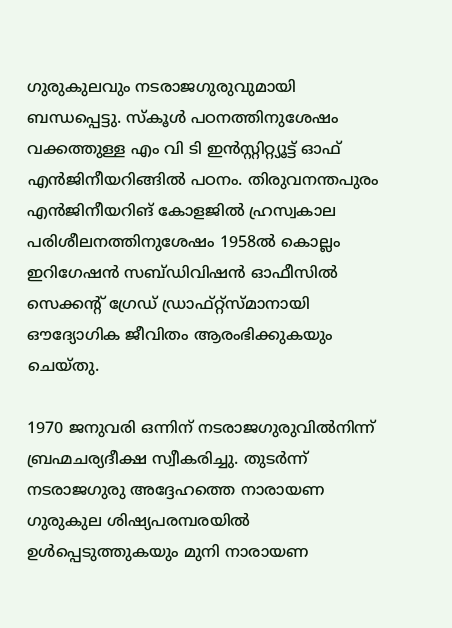ഗുരുകുലവും നടരാജഗുരുവുമായി ബന്ധപ്പെട്ടു. സ്‌കൂള്‍ പഠനത്തിനുശേഷം വക്കത്തുള്ള എം വി ടി ഇന്‍സ്റ്റിറ്റ്യൂട്ട് ഓഫ് എന്‍ജിനീയറിങ്ങില്‍ പഠനം. തിരുവനന്തപുരം എന്‍ജിനീയറിങ് കോളജില്‍ ഹ്രസ്വകാല പരിശീലനത്തിനുശേഷം 1958ല്‍ കൊല്ലം ഇറിഗേഷന്‍ സബ്ഡിവിഷന്‍ ഓഫീസില്‍ സെക്കന്റ് ഗ്രേഡ് ഡ്രാഫ്റ്റ്‌സ്മാനായി ഔദ്യോഗിക ജീവിതം ആരംഭിക്കുകയും ചെയ്തു.

1970 ജനുവരി ഒന്നിന് നടരാജഗുരുവില്‍നിന്ന് ബ്രഹ്മചര്യദീക്ഷ സ്വീകരിച്ചു. തുടര്‍ന്ന് നടരാജഗുരു അദ്ദേഹത്തെ നാരായണ ഗുരുകുല ശിഷ്യപരമ്പരയില്‍ ഉള്‍പ്പെടുത്തുകയും മുനി നാരായണ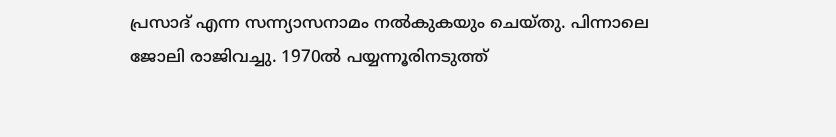പ്രസാദ് എന്ന സന്ന്യാസനാമം നല്‍കുകയും ചെയ്തു. പിന്നാലെ ജോലി രാജിവച്ചു. 1970ല്‍ പയ്യന്നൂരിനടുത്ത്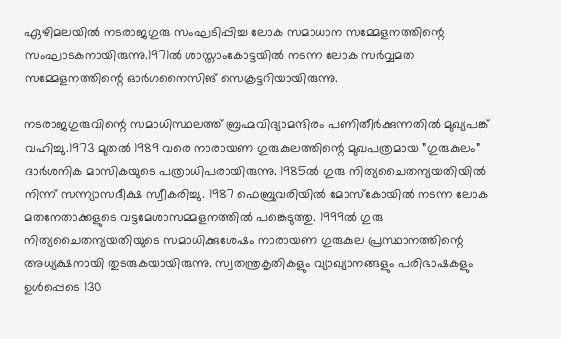ഏഴിമലയില്‍ നടരാജഗുരു സംഘടിപ്പിച്ച ലോക സമാധാന സമ്മേളനത്തിന്റെ സംഘാടകനായിരുന്നു.1971ല്‍ ശാസ്താംകോട്ടയില്‍ നടന്ന ലോക സര്‍വ്വമത സമ്മേളനത്തിന്റെ ഓര്‍ഗനൈസിങ് സെക്രട്ടറിയായിരുന്നു.

നടരാജഗുരുവിന്റെ സമാധിസ്ഥലത്ത് ബ്രഹ്മവിദ്യാമന്ദിരം പണിതീര്‍ക്കുന്നതില്‍ മുഖ്യപങ്ക് വഹിച്ചു.1973 മുതല്‍ 1989 വരെ നാരായണ ഗുരുകുലത്തിന്റെ മുഖപത്രമായ ”ഗുരുകുലം” ദാര്‍ശനിക മാസികയുടെ പത്രാധിപരായിരുന്നു. 1985ല്‍ ഗുരു നിത്യചൈതന്യയതിയില്‍ നിന്ന് സന്ന്യാസദീക്ഷ സ്വീകരിച്ചു. 1987 ഫെബ്രുവരിയില്‍ മോസ്‌കോയില്‍ നടന്ന ലോക മതനേതാക്കളുടെ വട്ടമേശാസമ്മളനത്തില്‍ പങ്കെടുത്തു. 1999ല്‍ ഗുരു നിത്യചൈതന്യയതിയുടെ സമാധിക്കുശേഷം നാരായണ ഗുരുകുല പ്രസ്ഥാനത്തിന്റെ അധ്യക്ഷനായി തുടരുകയായിരുന്നു. സ്വതന്ത്രകൃതികളും വ്യാഖ്യാനങ്ങളും പരിഭാഷകളും ഉള്‍പ്പെടെ 130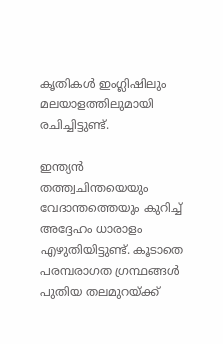കൃതികള്‍ ഇംഗ്ലിഷിലും മലയാളത്തിലുമായി രചിച്ചിട്ടുണ്ട്.

ഇന്ത്യന്‍ തത്ത്വചിന്തയെയും വേദാന്തത്തെയും കുറിച്ച് അദ്ദേഹം ധാരാളം എഴുതിയിട്ടുണ്ട്. കൂടാതെ പരമ്പരാഗത ഗ്രന്ഥങ്ങള്‍ പുതിയ തലമുറയ്ക്ക്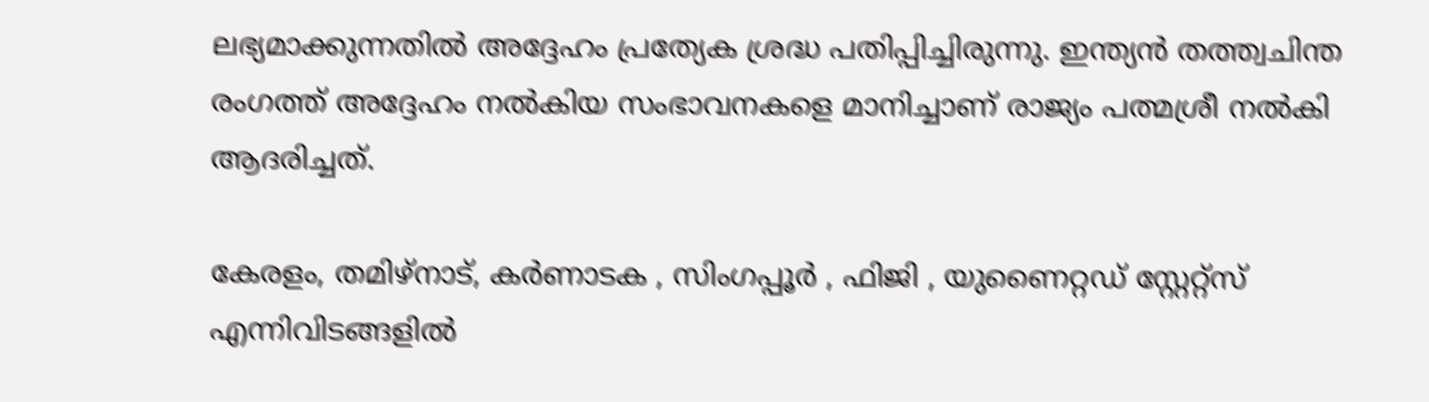ലഭ്യമാക്കുന്നതില്‍ അദ്ദേഹം പ്രത്യേക ശ്രദ്ധ പതിപ്പിച്ചിരുന്നു. ഇന്ത്യന്‍ തത്ത്വചിന്ത രംഗത്ത് അദ്ദേഹം നല്‍കിയ സംഭാവനകളെ മാനിച്ചാണ് രാജ്യം പത്മശ്രീ നല്‍കി ആദരിച്ചത്.

കേരളം, തമിഴ്‌നാട്, കര്‍ണാടക , സിംഗപ്പൂര്‍ , ഫിജി , യുണൈറ്റഡ് സ്റ്റേറ്റ്സ് എന്നിവിടങ്ങളില്‍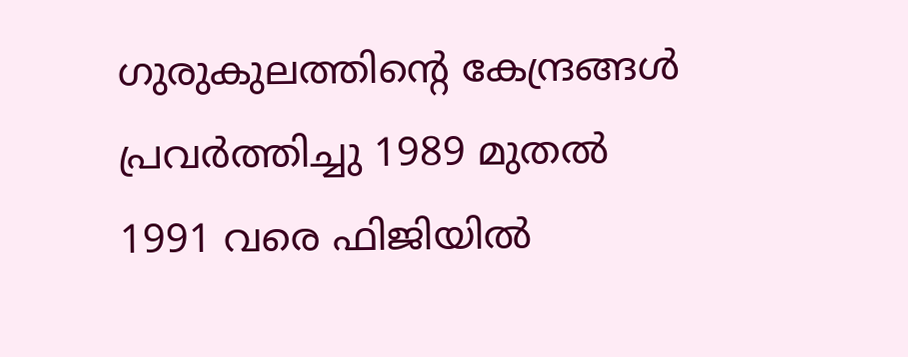ഗുരുകുലത്തിന്റെ കേന്ദ്രങ്ങള്‍ പ്രവര്‍ത്തിച്ചു 1989 മുതല്‍ 1991 വരെ ഫിജിയില്‍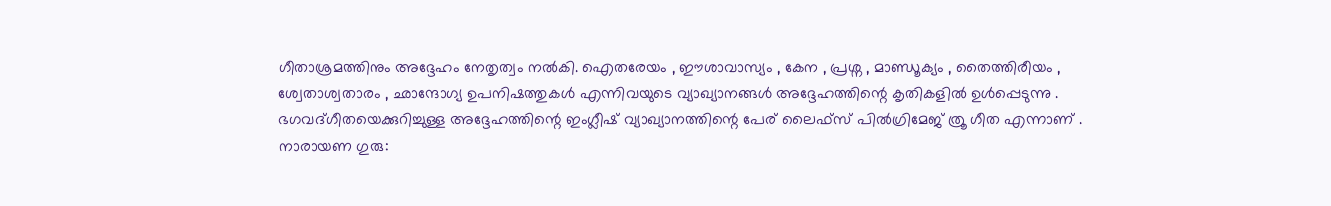ഗീതാശ്രമത്തിനും അദ്ദേഹം നേതൃത്വം നല്‍കി. ഐതരേയം , ഈശാവാസ്യം , കേന , പ്രശ്ന , മാണ്ഡൂക്യം , തൈത്തിരീയം , ശ്വേതാശ്വതാരം , ഛാന്ദോഗ്യ ഉപനിഷത്തുകള്‍ എന്നിവയുടെ വ്യാഖ്യാനങ്ങള്‍ അദ്ദേഹത്തിന്റെ കൃതികളില്‍ ഉള്‍പ്പെടുന്നു . ഭഗവദ്ഗീതയെക്കുറിച്ചുള്ള അദ്ദേഹത്തിന്റെ ഇംഗ്ലീഷ് വ്യാഖ്യാനത്തിന്റെ പേര് ലൈഫ്സ് പില്‍ഗ്രിമേജ് ത്രൂ ഗീത എന്നാണ് . നാരായണ ഗുരു: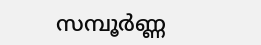സമ്പൂര്‍ണ്ണ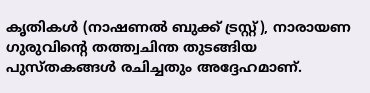കൃതികള്‍ (നാഷണല്‍ ബുക്ക് ട്രസ്റ്റ്), നാരായണ ഗുരുവിന്റെ തത്ത്വചിന്ത തുടങ്ങിയ പുസ്തകങ്ങള്‍ രചിച്ചതും അദ്ദേഹമാണ്.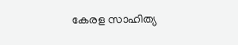കേരള സാഹിത്യ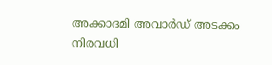അക്കാദമി അവാര്‍ഡ് അടക്കം നിരവധി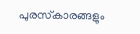പുരസ്‌കാരങ്ങളും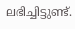ലഭിച്ചിട്ടുണ്ട്.